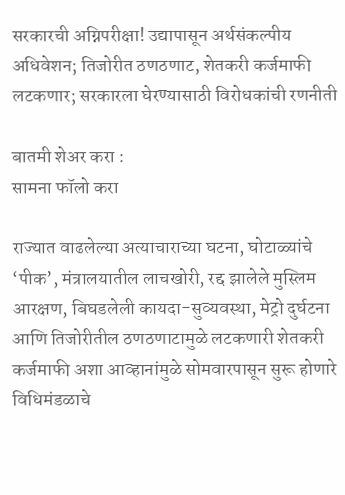सरकारची अग्निपरीक्षा! उद्यापासून अर्थसंकल्पीय अधिवेशन; तिजोरीत ठणठणाट, शेतकरी कर्जमाफी लटकणार; सरकारला घेरण्यासाठी विरोधकांची रणनीती

बातमी शेअर करा :
सामना फॉलो करा

राज्यात वाढलेल्या अत्याचाराच्या घटना, घोटाळ्यांचे ‘पीक’, मंत्रालयातील लाचखोरी, रद्द झालेले मुस्लिम आरक्षण, बिघडलेली कायदा-सुव्यवस्था, मेट्रो दुर्घटना आणि तिजोरीतील ठणठणाटामुळे लटकणारी शेतकरी कर्जमाफी अशा आव्हानांमुळे सोमवारपासून सुरू होणारे विधिमंडळाचे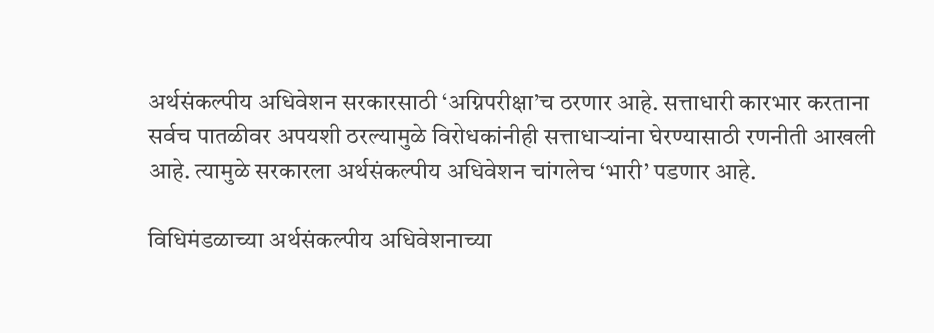अर्थसंकल्पीय अधिवेशन सरकारसाठी ‘अग्निपरीक्षा’च ठरणार आहे. सत्ताधारी कारभार करताना सर्वच पातळीवर अपयशी ठरल्यामुळे विरोधकांनीही सत्ताधाऱ्यांना घेरण्यासाठी रणनीती आखली आहे. त्यामुळे सरकारला अर्थसंकल्पीय अधिवेशन चांगलेच ‘भारी’ पडणार आहे.

विधिमंडळाच्या अर्थसंकल्पीय अधिवेशनाच्या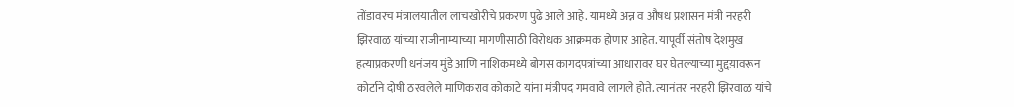तोंडावरच मंत्रालयातील लाचखोरीचे प्रकरण पुढे आले आहे. यामध्ये अन्न व औषध प्रशासन मंत्री नरहरी झिरवाळ यांच्या राजीनाम्याच्या मागणीसाठी विरोधक आक्रमक होणार आहेत. यापूर्वी संतोष देशमुख हत्याप्रकरणी धनंजय मुंडे आणि नाशिकमध्ये बोगस कागदपत्रांच्या आधारावर घर घेतल्याच्या मुद्दय़ावरून कोर्टाने दोषी ठरवलेले माणिकराव कोकाटे यांना मंत्रीपद गमवावे लागले होते. त्यानंतर नरहरी झिरवाळ यांचे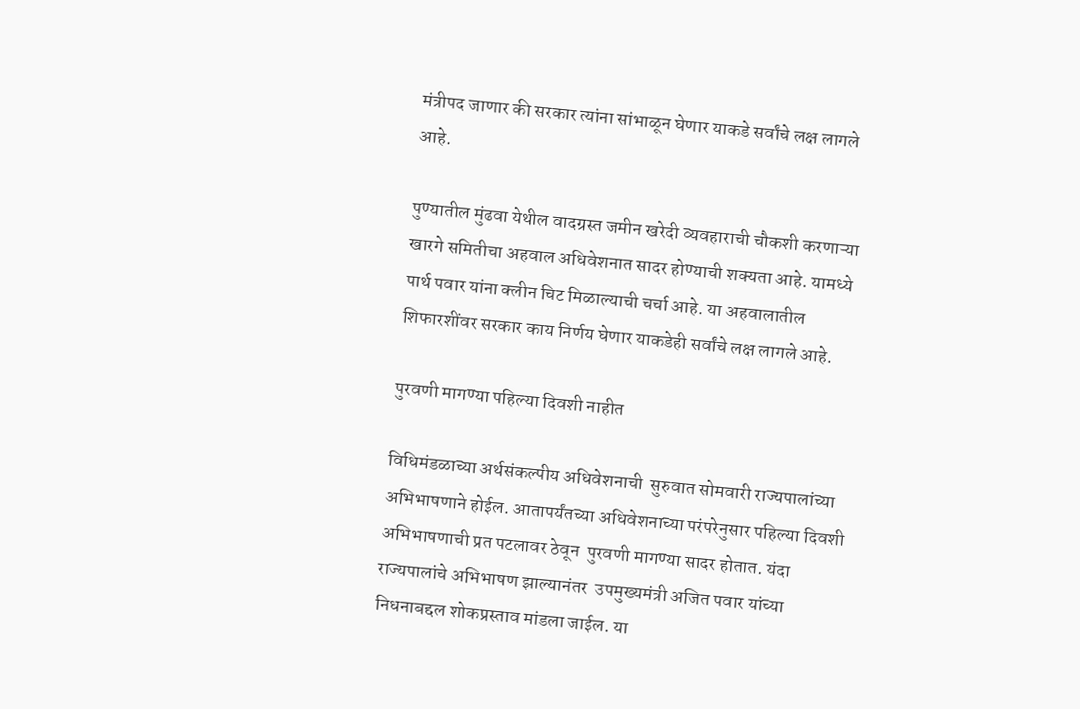मंत्रीपद जाणार की सरकार त्यांना सांभाळून घेणार याकडे सर्वांचे लक्ष लागले आहे.

पुण्यातील मुंढवा येथील वादग्रस्त जमीन खरेदी व्यवहाराची चौकशी करणाऱ्या खारगे समितीचा अहवाल अधिवेशनात सादर होण्याची शक्यता आहे. यामध्ये पार्थ पवार यांना क्लीन चिट मिळाल्याची चर्चा आहे. या अहवालातील शिफारशींवर सरकार काय निर्णय घेणार याकडेही सर्वांचे लक्ष लागले आहे.

पुरवणी मागण्या पहिल्या दिवशी नाहीत

विधिमंडळाच्या अर्थसंकल्पीय अधिवेशनाची  सुरुवात सोमवारी राज्यपालांच्या अभिभाषणाने होईल. आतापर्यंतच्या अधिवेशनाच्या परंपरेनुसार पहिल्या दिवशी अभिभाषणाची प्रत पटलावर ठेवून  पुरवणी मागण्या सादर होतात. यंदा राज्यपालांचे अभिभाषण झाल्यानंतर  उपमुख्यमंत्री अजित पवार यांच्या निधनाबद्दल शोकप्रस्ताव मांडला जाईल. या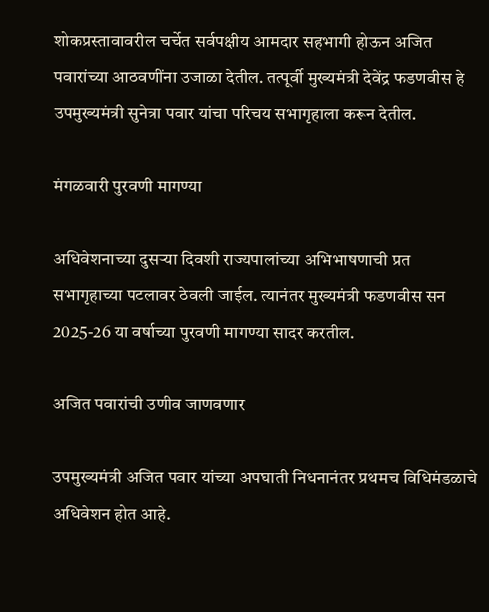शोकप्रस्तावावरील चर्चेत सर्वपक्षीय आमदार सहभागी होऊन अजित पवारांच्या आठवणींना उजाळा देतील. तत्पूर्वी मुख्यमंत्री देवेंद्र फडणवीस हे उपमुख्यमंत्री सुनेत्रा पवार यांचा परिचय सभागृहाला करून देतील.

मंगळवारी पुरवणी मागण्या

अधिवेशनाच्या दुसऱ्या दिवशी राज्यपालांच्या अभिभाषणाची प्रत सभागृहाच्या पटलावर ठेवली जाईल. त्यानंतर मुख्यमंत्री फडणवीस सन 2025-26 या वर्षाच्या पुरवणी मागण्या सादर करतील.

अजित पवारांची उणीव जाणवणार

उपमुख्यमंत्री अजित पवार यांच्या अपघाती निधनानंतर प्रथमच विधिमंडळाचे अधिवेशन होत आहे.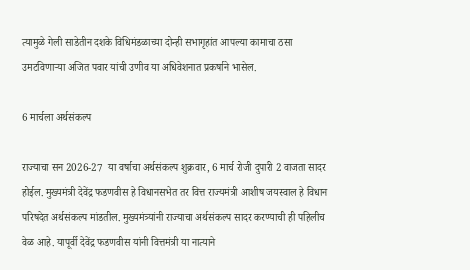त्यामुळे गेली साडेतीन दशके विधिमंडळाच्या दोन्ही सभागृहांत आपल्या कामाचा ठसा उमटविणाऱ्या अजित पवार यांची उणीव या अधिवेशनात प्रकर्षाने भासेल.

6 मार्चला अर्थसंकल्प

राज्याचा सन 2026-27  या वर्षाचा अर्थसंकल्प शुक्रवार, 6 मार्च रोजी दुपारी 2 वाजता सादर होईल. मुख्यमंत्री देवेंद्र फडणवीस हे विधानसभेत तर वित्त राज्यमंत्री आशीष जयस्वाल हे विधान परिषदेत अर्थसंकल्प मांडतील. मुख्यमंत्र्यांनी राज्याचा अर्थसंकल्प सादर करण्याची ही पहिलीच वेळ आहे. यापूर्वी देवेंद्र फडणवीस यांनी वित्तमंत्री या नात्याने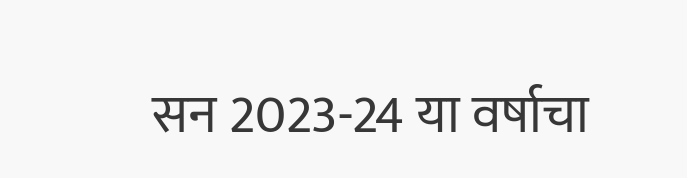सन 2023-24 या वर्षाचा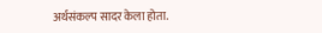अर्थसंकल्प सादर केला होता.